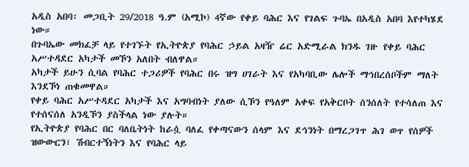አዲስ አበባ፡ መጋቢት 29/2018 ዓ.ም (አሚኮ) 4ኛው የቀይ ባሕር እና የገልፍ ጉባኤ በአዲስ አበባ እየተካሄደ ነው።
በጉባኤው መክፈቻ ላይ የተገኙት የኢትዮጵያ የባሕር ኃይል አዛዥ ሬር አድሚራል ክንዱ ገዙ የቀይ ባሕር አሥተዳደር አካታች መኾን አለበት ብለዋል።
አካታች ይሁን ሲባል የባሕር ተጋሪዎች የባሕር በሩ ዝግ ሀገራት እና የአካባቢው ሌሎች ማኅበረሰቦችም ማለት እንደኾነ ጠቁመዋል።
የቀይ ባሕር አሥተዳደር አካታች እና አግባብነት ያለው ሲኾን የዓለም አቀፍ የአቅርቦት ሰንሰለት የተሳለጠ እና የተሰናሰለ አንዲኾን ያስችላል ነው ያሉት።
የኢትዮጵያ የባሕር በር ባለቤትነት ከራሷ ባለፈ የቀጣናውን ሰላም እና ደኅንነት በማረጋገጥ ሕገ ወጥ የሰዎች ዝውውርን፣ ሽብርተኝነትን እና የባሕር ላይ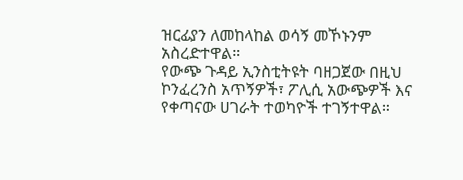ዝርፊያን ለመከላከል ወሳኝ መኾኑንም አስረድተዋል።
የውጭ ጉዳይ ኢንስቲትዩት ባዘጋጀው በዚህ ኮንፈረንስ አጥኝዎች፣ ፖሊሲ አውጭዎች እና የቀጣናው ሀገራት ተወካዮች ተገኝተዋል።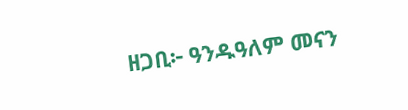ዘጋቢ፦ ዓንዱዓለም መናን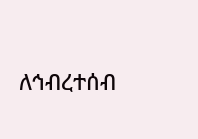ለኅብረተሰብ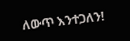ለውጥ እንተጋለን!